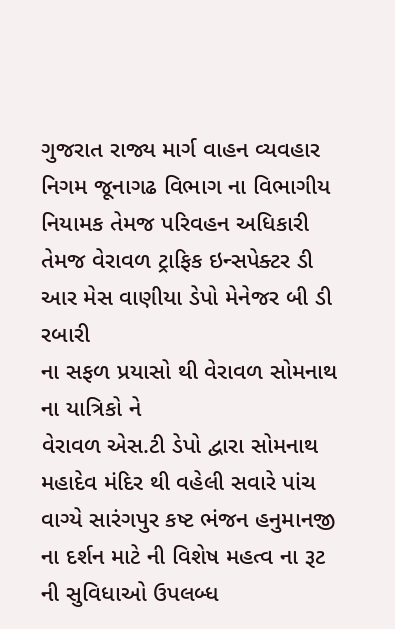ગુજરાત રાજ્ય માર્ગ વાહન વ્યવહાર નિગમ જૂનાગઢ વિભાગ ના વિભાગીય નિયામક તેમજ પરિવહન અધિકારી તેમજ વેરાવળ ટ્રાફિક ઇન્સપેક્ટર ડી આર મેસ વાણીયા ડેપો મેનેજર બી ડી રબારી
ના સફળ પ્રયાસો થી વેરાવળ સોમનાથ ના યાત્રિકો ને
વેરાવળ એસ.ટી ડેપો દ્વારા સોમનાથ મહાદેવ મંદિર થી વહેલી સવારે પાંચ વાગ્યે સારંગપુર કષ્ટ ભંજન હનુમાનજી ના દર્શન માટે ની વિશેષ મહત્વ ના રૂટ ની સુવિધાઓ ઉપલબ્ધ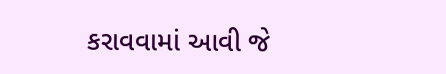કરાવવામાં આવી જે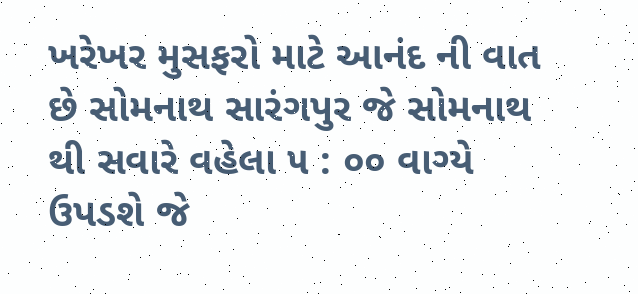ખરેખર મુસફરો માટે આનંદ ની વાત છે સોમનાથ સારંગપુર જે સોમનાથ થી સવારે વહેલા ૫ : ૦૦ વાગ્યે ઉપડશે જે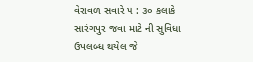વેરાવળ સવારે ૫ : ૩૦ કલાકે સારંગપુર જવા માટે ની સુવિધા ઉપલબ્ધ થયેલ જે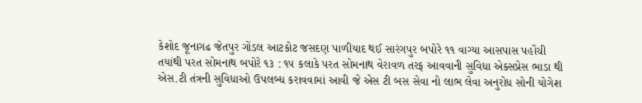કેશોદ જૂનાગઢ જેતપુર ગોંડલ આટકોટ જસદણ પાળીયાદ થઈ સારંગપુર બપોરે ૧૧ વાગ્યા આસપાસ પહોંચી તયાંથી પરત સોમનાથ બપોરે ૧૩ : ૧૫ કલાકે પરત સોમનાથ વેરાવળ તરફ આવવાની સુવિધા એક્સપ્રેસ ભાડા થી એસ.ટી તંત્રની સુવિધાઓ ઉપલબ્ધ કરાવવામાં આવી જે એસ ટી બસ સેવા નો લાભ લેવા અનુરોધ સોની યોગેશ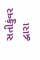સતીકુંવર દ્વારા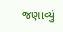જણાવ્યું